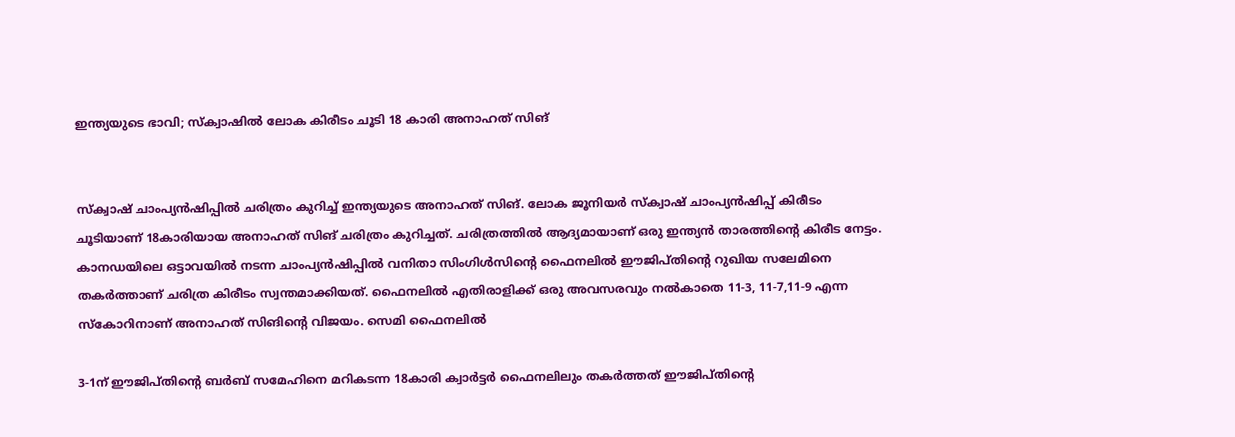ഇന്ത്യയുടെ ഭാവി; സ്ക്വാഷിൽ ലോക കിരീടം ചൂടി 18 കാരി അനാഹത് സിങ്


സ്ക്വാഷ് ചാംപ്യൻഷിപ്പിൽ ചരിത്രം കുറിച്ച് ഇന്ത്യയുടെ അനാഹത് സിങ്. ലോക ജൂനിയർ സ്ക്വാഷ് ചാംപ്യൻഷിപ്പ് കിരീടം ചൂടിയാണ് 18കാരിയായ അനാഹത് സിങ് ചരിത്രം കുറിച്ചത്. ചരിത്രത്തിൽ ആദ്യമായാണ് ഒരു ഇന്ത്യൻ താരത്തിന്റെ കിരീട നേട്ടം. കാന‍ഡയിലെ ഒട്ടാവയിൽ നടന്ന ചാംപ്യൻഷിപ്പിൽ വനിതാ സിംഗിൾസിന്റെ ഫൈനലിൽ ഈജിപ്തിന്റെ റുഖിയ സലേമിനെ തകർത്താണ് ചരിത്ര കിരീടം സ്വന്തമാക്കിയത്. ഫൈനലിൽ എതിരാളിക്ക് ഒരു അവസരവും നൽകാതെ 11-3, 11-7,11-9 എന്ന സ്കോറിനാണ് അനാഹത് സിങിന്റെ വിജയം. സെമി ഫൈനലിൽ

3-1ന് ഈജിപ്തിന്റെ ബർബ് സമേഹിനെ മറികടന്ന 18കാരി ക്വാർട്ടർ ഫൈനലിലും തകർത്തത് ഈജിപ്തിന്റെ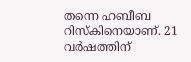തന്നെ ഹബീബ റിസ്‌കിനെയാണ്. 21 വർഷത്തിന്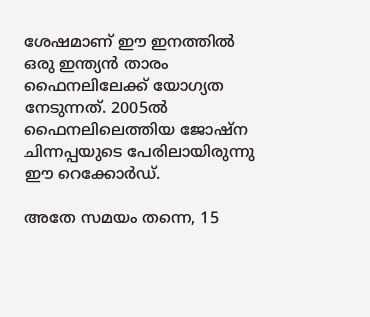ശേഷമാണ് ഈ ഇനത്തിൽ ഒരു ഇന്ത്യൻ താരം ഫൈനലിലേക്ക് യോഗ്യത നേടുന്നത്‌. 2005ൽ ഫൈനലിലെത്തിയ ജോഷ്‌ന ചിന്നപ്പയുടെ പേരിലായിരുന്നു ഈ റെക്കോർ‍ഡ്.

അതേ സമയം തന്നെ, 15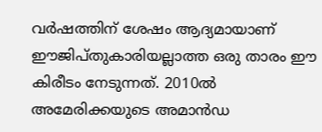വർഷത്തിന് ശേഷം ആദ്യമായാണ് ഈജിപ്തുകാരിയല്ലാത്ത ഒരു താരം ഈ കിരീടം നേടുന്നത്. 2010ൽ അമേരിക്കയുടെ അമാൻഡ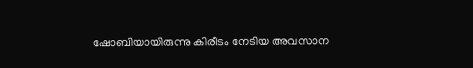ഷോബിയായിരുന്നു കിരീടം നേടിയ അവസാന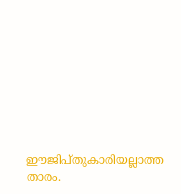ഈജിപ്തുകാരിയല്ലാത്ത താരം.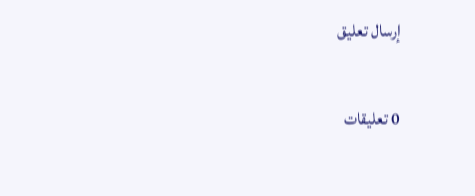إرسال تعليق

0 تعليقات